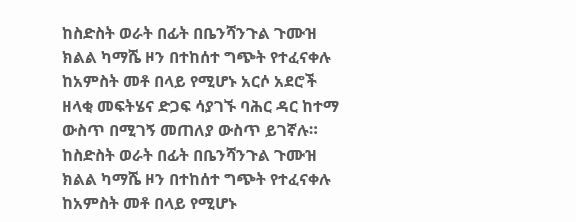ከስድስት ወራት በፊት በቤንሻንጉል ጉሙዝ ክልል ካማሼ ዞን በተከሰተ ግጭት የተፈናቀሉ ከአምስት መቶ በላይ የሚሆኑ አርሶ አደሮች ዘላቂ መፍትሄና ድጋፍ ሳያገኙ ባሕር ዳር ከተማ ውስጥ በሚገኝ መጠለያ ውስጥ ይገኛሉ።
ከስድስት ወራት በፊት በቤንሻንጉል ጉሙዝ ክልል ካማሼ ዞን በተከሰተ ግጭት የተፈናቀሉ ከአምስት መቶ በላይ የሚሆኑ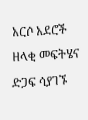አርሶ አደሮች ዘላቂ መፍትሄና ድጋፍ ሳያገኙ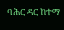ባሕር ዳር ከተማ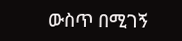ውስጥ በሚገኝ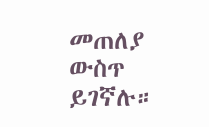መጠለያ ውስጥ ይገኛሉ።